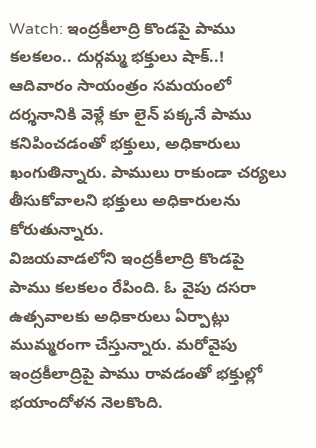Watch: ఇంద్రకీలాద్రి కొండపై పాము కలకలం.. దుర్గమ్మ భక్తులు షాక్..!
ఆదివారం సాయంత్రం సమయంలో దర్శనానికి వెళ్లే కూ లైన్ పక్కనే పాము కనిపించడంతో భక్తులు, అధికారులు ఖంగుతిన్నారు. పాములు రాకుండా చర్యలు తీసుకోవాలని భక్తులు అధికారులను కోరుతున్నారు.
విజయవాడలోని ఇంద్రకీలాద్రి కొండపై పాము కలకలం రేపింది. ఓ వైపు దసరా ఉత్సవాలకు అధికారులు ఏర్పాట్లు ముమ్మరంగా చేస్తున్నారు. మరోవైపు ఇంద్రకీలాద్రిపై పాము రావడంతో భక్తుల్లో భయాందోళన నెలకొంది.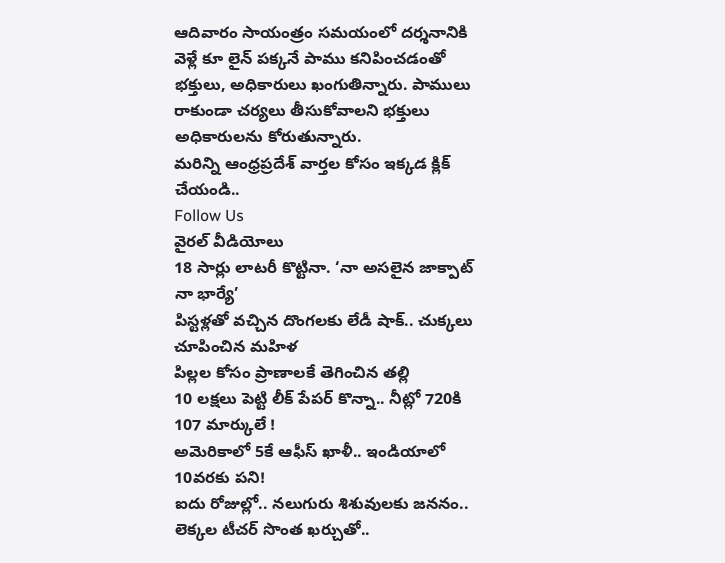ఆదివారం సాయంత్రం సమయంలో దర్శనానికి వెళ్లే కూ లైన్ పక్కనే పాము కనిపించడంతో భక్తులు, అధికారులు ఖంగుతిన్నారు. పాములు రాకుండా చర్యలు తీసుకోవాలని భక్తులు అధికారులను కోరుతున్నారు.
మరిన్ని ఆంధ్రప్రదేశ్ వార్తల కోసం ఇక్కడ క్లిక్ చేయండి..
Follow Us
వైరల్ వీడియోలు
18 సార్లు లాటరీ కొట్టినా. ‘నా అసలైన జాక్పాట్ నా భార్యే’
పిస్టళ్లతో వచ్చిన దొంగలకు లేడీ షాక్.. చుక్కలు చూపించిన మహిళ
పిల్లల కోసం ప్రాణాలకే తెగించిన తల్లి
10 లక్షలు పెట్టి లీక్ పేపర్ కొన్నా.. నీట్లో 720కి 107 మార్కులే !
అమెరికాలో 5కే ఆఫీస్ ఖాళీ.. ఇండియాలో 10వరకు పని!
ఐదు రోజుల్లో.. నలుగురు శిశువులకు జననం..
లెక్కల టీచర్ సొంత ఖర్చుతో..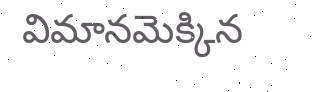విమానమెక్కిన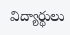విద్యార్థులు